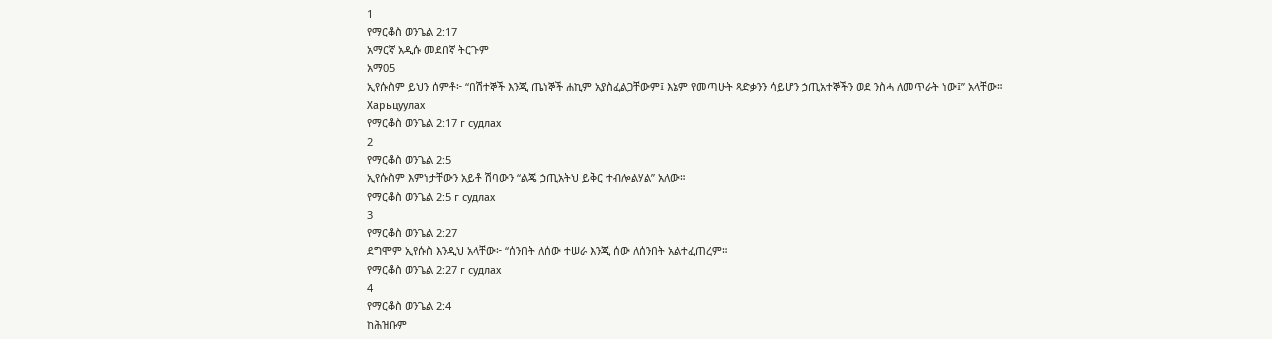1
የማርቆስ ወንጌል 2:17
አማርኛ አዲሱ መደበኛ ትርጉም
አማ05
ኢየሱስም ይህን ሰምቶ፦ “በሽተኞች እንጂ ጤነኞች ሐኪም አያስፈልጋቸውም፤ እኔም የመጣሁት ጻድቃንን ሳይሆን ኃጢአተኞችን ወደ ንስሓ ለመጥራት ነው፤” አላቸው።
Харьцуулах
የማርቆስ ወንጌል 2:17 г судлах
2
የማርቆስ ወንጌል 2:5
ኢየሱስም እምነታቸውን አይቶ ሽባውን “ልጄ ኃጢአትህ ይቅር ተብሎልሃል” አለው።
የማርቆስ ወንጌል 2:5 г судлах
3
የማርቆስ ወንጌል 2:27
ደግሞም ኢየሱስ እንዲህ አላቸው፦ “ሰንበት ለሰው ተሠራ እንጂ ሰው ለሰንበት አልተፈጠረም።
የማርቆስ ወንጌል 2:27 г судлах
4
የማርቆስ ወንጌል 2:4
ከሕዝቡም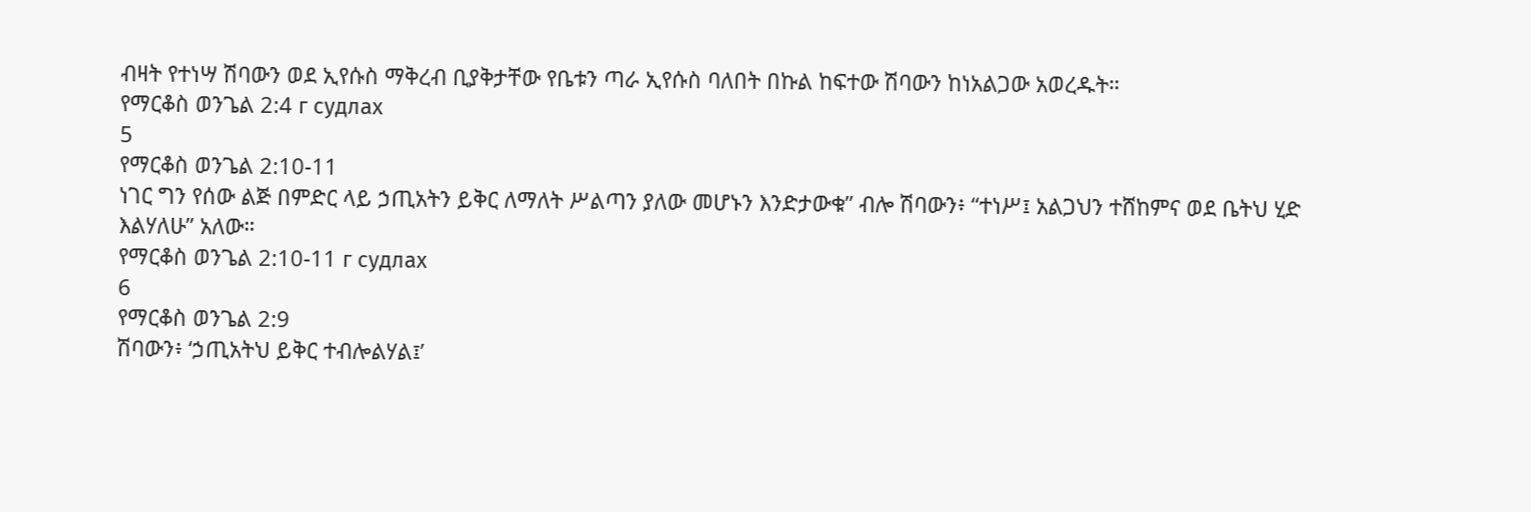ብዛት የተነሣ ሽባውን ወደ ኢየሱስ ማቅረብ ቢያቅታቸው የቤቱን ጣራ ኢየሱስ ባለበት በኩል ከፍተው ሽባውን ከነአልጋው አወረዱት።
የማርቆስ ወንጌል 2:4 г судлах
5
የማርቆስ ወንጌል 2:10-11
ነገር ግን የሰው ልጅ በምድር ላይ ኃጢአትን ይቅር ለማለት ሥልጣን ያለው መሆኑን እንድታውቁ” ብሎ ሽባውን፥ “ተነሥ፤ አልጋህን ተሸከምና ወደ ቤትህ ሂድ እልሃለሁ” አለው።
የማርቆስ ወንጌል 2:10-11 г судлах
6
የማርቆስ ወንጌል 2:9
ሽባውን፥ ‘ኃጢአትህ ይቅር ተብሎልሃል፤’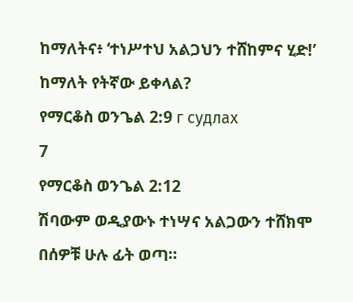ከማለትና፥ ‘ተነሥተህ አልጋህን ተሸከምና ሂድ!’ ከማለት የትኛው ይቀላል?
የማርቆስ ወንጌል 2:9 г судлах
7
የማርቆስ ወንጌል 2:12
ሽባውም ወዲያውኑ ተነሣና አልጋውን ተሸክሞ በሰዎቹ ሁሉ ፊት ወጣ።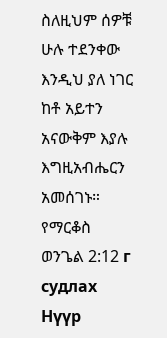ስለዚህም ሰዎቹ ሁሉ ተደንቀው እንዲህ ያለ ነገር ከቶ አይተን አናውቅም እያሉ እግዚአብሔርን አመሰገኑ።
የማርቆስ ወንጌል 2:12 г судлах
Нүүр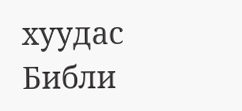хуудас
Библи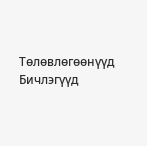Тѳлѳвлѳгѳѳнүүд
Бичлэгүүд